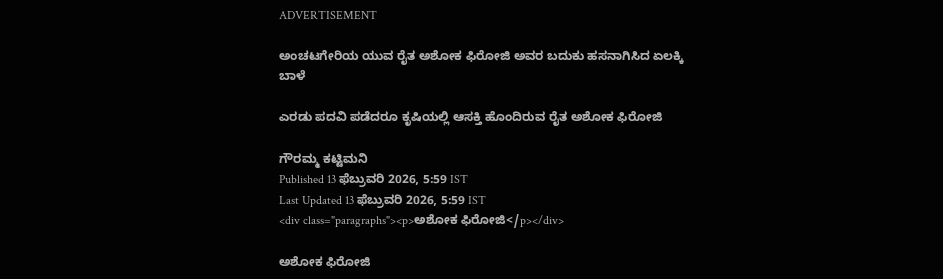ADVERTISEMENT

ಅಂಚಟಗೇರಿಯ ಯುವ ರೈತ ಅಶೋಕ ಫಿರೋಜಿ ಅವರ ಬದುಕು ಹಸನಾಗಿಸಿದ ಏಲಕ್ಕಿ ಬಾಳೆ

ಎರಡು ಪದವಿ ಪಡೆದರೂ ಕೃಷಿಯಲ್ಲಿ ಆಸಕ್ತಿ ಹೊಂದಿರುವ ರೈತ ಅಶೋಕ ಫಿರೋಜಿ

ಗೌರಮ್ಮ ಕಟ್ಟಿಮನಿ
Published 13 ಫೆಬ್ರುವರಿ 2026, 5:59 IST
Last Updated 13 ಫೆಬ್ರುವರಿ 2026, 5:59 IST
<div class="paragraphs"><p>ಅಶೋಕ ಫಿರೋಜಿ</p></div>

ಅಶೋಕ ಫಿರೋಜಿ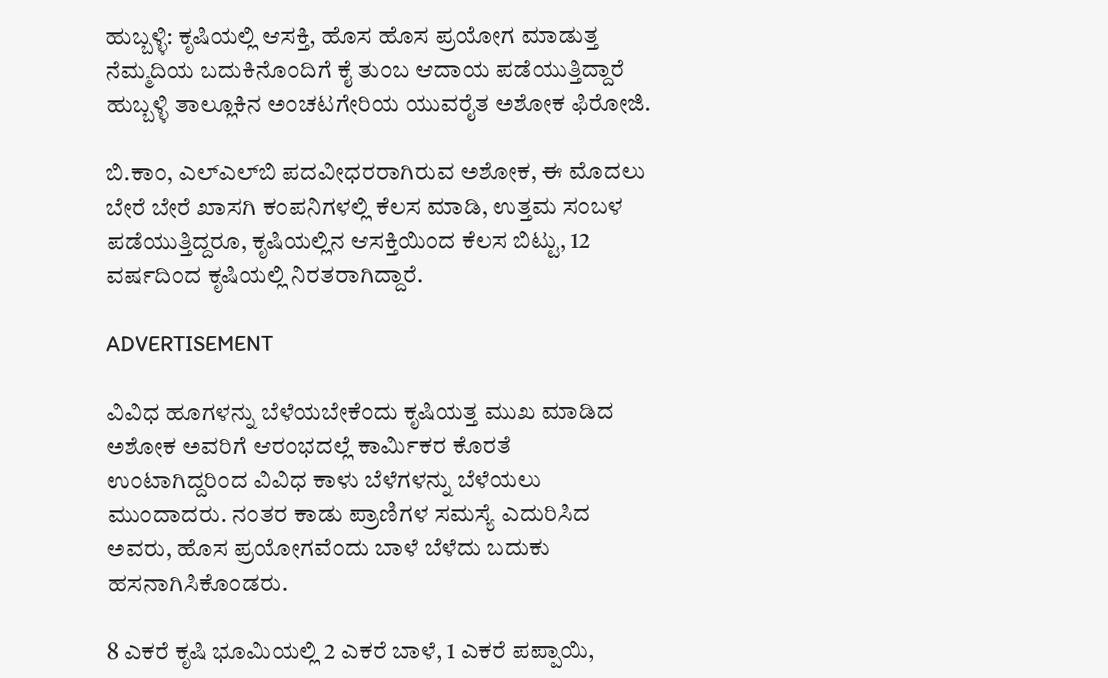ಹುಬ್ಬಳ್ಳಿ: ಕೃಷಿಯಲ್ಲಿ ಆಸಕ್ತಿ, ಹೊಸ ಹೊಸ ಪ್ರಯೋಗ ಮಾಡುತ್ತ ನೆಮ್ಮದಿಯ ಬದುಕಿನೊಂದಿಗೆ ಕೈ ತುಂಬ ಆದಾಯ ಪಡೆಯುತ್ತಿದ್ದಾರೆ ಹುಬ್ಬಳ್ಳಿ ತಾಲ್ಲೂಕಿನ ಅಂಚಟಗೇರಿಯ ಯುವರೈತ ಅಶೋಕ ಫಿರೋಜಿ.

ಬಿ.ಕಾಂ, ಎಲ್‌ಎಲ್‌ಬಿ ಪದವೀಧರರಾಗಿರುವ ಅಶೋಕ, ಈ ಮೊದಲು ಬೇರೆ ಬೇರೆ ಖಾಸಗಿ ಕಂಪನಿಗಳಲ್ಲಿ ಕೆಲಸ ಮಾಡಿ, ಉತ್ತಮ ಸಂಬಳ ಪಡೆಯುತ್ತಿದ್ದರೂ, ಕೃಷಿಯಲ್ಲಿನ ಆಸಕ್ತಿಯಿಂದ ಕೆಲಸ ಬಿಟ್ಟು, 12 ವರ್ಷದಿಂದ ಕೃಷಿಯಲ್ಲಿ ನಿರತರಾಗಿದ್ದಾರೆ.

ADVERTISEMENT

ವಿವಿಧ ಹೂಗಳನ್ನು ಬೆಳೆಯಬೇಕೆಂದು ಕೃಷಿಯತ್ತ ಮುಖ ಮಾಡಿದ ಅಶೋಕ ಅವರಿಗೆ‍ ಆರಂಭದಲ್ಲೆ ಕಾರ್ಮಿಕರ ಕೊರತೆ ಉಂಟಾಗಿದ್ದರಿಂದ ವಿವಿಧ ಕಾಳು ಬೆಳೆಗಳನ್ನು ಬೆಳೆಯಲು ಮುಂದಾದರು. ನಂತರ ಕಾಡು ಪ್ರಾಣಿಗಳ ಸಮಸ್ಯೆ ಎದುರಿಸಿದ ಅವರು, ಹೊಸ ಪ್ರಯೋಗವೆಂದು ಬಾಳೆ ಬೆಳೆದು ಬದುಕು ಹಸನಾಗಿಸಿಕೊಂಡರು.

8 ಎಕರೆ ಕೃಷಿ ಭೂಮಿಯಲ್ಲಿ 2 ಎಕರೆ ಬಾಳೆ, 1 ಎಕರೆ ಪಪ್ಪಾಯಿ,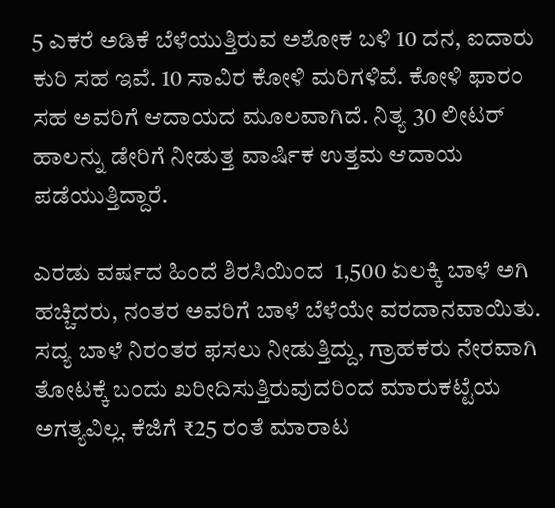5 ಎಕರೆ ಅಡಿಕೆ ಬೆಳೆಯುತ್ತಿರುವ ಅಶೋಕ ಬಳಿ 10 ದನ, ಐದಾರು ಕುರಿ ಸಹ ಇವೆ. 10 ಸಾವಿರ ಕೋಳಿ ಮರಿಗಳಿವೆ. ಕೋಳಿ ಫಾರಂ ಸಹ ಅವರಿಗೆ ಆದಾಯದ ಮೂಲವಾಗಿದೆ. ನಿತ್ಯ 30 ಲೀಟರ್ ಹಾಲನ್ನು ಡೇರಿಗೆ ನೀಡುತ್ತ ವಾರ್ಷಿಕ ಉತ್ತಮ ಆದಾಯ ಪಡೆಯುತ್ತಿದ್ದಾರೆ.

ಎರಡು ವರ್ಷದ ಹಿಂದೆ ಶಿರಸಿಯಿಂದ  1,500 ಏಲಕ್ಕಿ ಬಾಳೆ ಅಗಿ ಹಚ್ಚಿದರು, ನಂತರ ಅವರಿಗೆ ಬಾಳೆ ಬೆಳೆಯೇ ವರದಾನವಾಯಿತು. ಸದ್ಯ ಬಾಳೆ ನಿರಂತರ ಫಸಲು ನೀಡುತ್ತಿದ್ದು, ಗ್ರಾಹಕರು ನೇರವಾಗಿ ತೋಟಕ್ಕೆ ಬಂದು ಖರೀದಿಸುತ್ತಿರುವುದರಿಂದ ಮಾರುಕಟ್ಟೆಯ ಅಗತ್ಯವಿಲ್ಲ. ಕೆಜಿಗೆ ₹25 ರಂತೆ ಮಾರಾಟ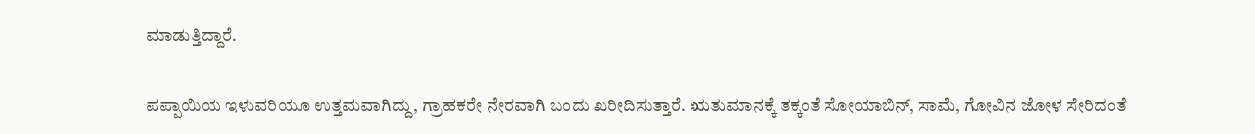ಮಾಡುತ್ತಿದ್ದಾರೆ.

ಪಪ್ಪಾಯಿಯ ಇಳುವರಿಯೂ ಉತ್ತಮವಾಗಿದ್ದು, ಗ್ರಾಹಕರೇ ನೇರವಾಗಿ ಬಂದು ಖರೀದಿಸುತ್ತಾರೆ. ಋತುಮಾನಕ್ಕೆ ತಕ್ಕಂತೆ ಸೋಯಾಬಿನ್, ಸಾಮೆ, ಗೋವಿನ ಜೋಳ ಸೇರಿದಂತೆ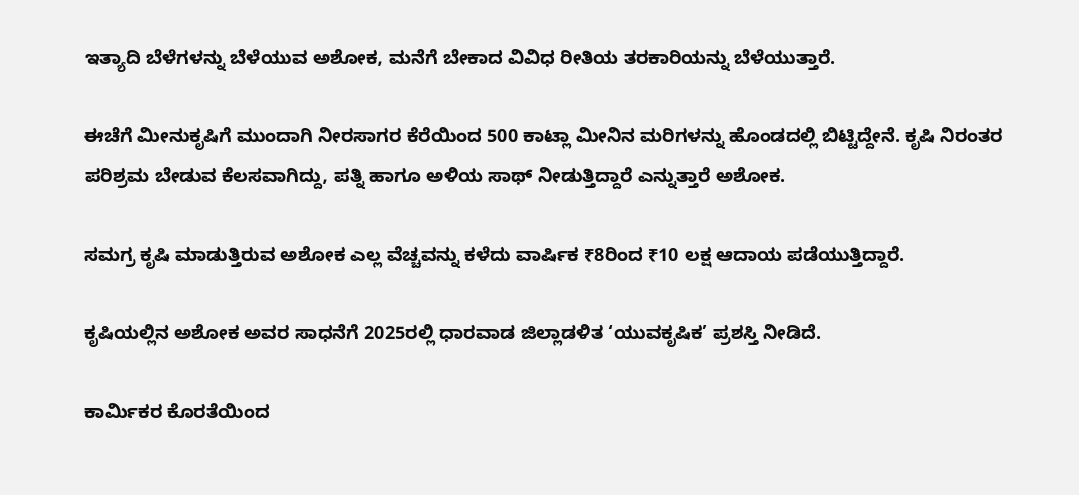ಇತ್ಯಾದಿ ಬೆಳೆಗಳನ್ನು ಬೆಳೆಯುವ ಅಶೋಕ, ಮನೆಗೆ ಬೇಕಾದ ವಿವಿಧ ರೀತಿಯ ತರಕಾರಿಯನ್ನು ಬೆಳೆಯುತ್ತಾರೆ.

ಈಚೆಗೆ ಮೀನುಕೃಷಿಗೆ ಮುಂದಾಗಿ ನೀರಸಾಗರ ಕೆರೆಯಿಂದ 500 ಕಾಟ್ಲಾ ಮೀನಿನ ಮರಿಗಳನ್ನು ಹೊಂಡದಲ್ಲಿ ಬಿಟ್ಟಿದ್ದೇನೆ. ಕೃಷಿ ನಿರಂತರ ಪರಿಶ್ರಮ ಬೇಡುವ ಕೆಲಸವಾಗಿದ್ದು, ಪತ್ನಿ ಹಾಗೂ ಅಳಿಯ ಸಾಥ್‌ ನೀಡುತ್ತಿದ್ದಾರೆ ಎನ್ನುತ್ತಾರೆ ಅಶೋಕ.

ಸಮಗ್ರ ಕೃಷಿ ಮಾಡುತ್ತಿರುವ ಅಶೋಕ ಎಲ್ಲ ವೆಚ್ಚವನ್ನು ಕಳೆದು ವಾರ್ಷಿಕ ₹8ರಿಂದ ₹10 ಲಕ್ಷ ಆದಾಯ ಪಡೆಯುತ್ತಿದ್ದಾರೆ.

ಕೃಷಿಯಲ್ಲಿನ ಅಶೋಕ ಅವರ ಸಾಧನೆಗೆ 2025ರಲ್ಲಿ ಧಾರವಾಡ ಜಿಲ್ಲಾಡಳಿತ ‘ಯುವಕೃಷಿಕ’ ಪ್ರಶಸ್ತಿ ನೀಡಿದೆ.

ಕಾರ್ಮಿಕರ ಕೊರತೆಯಿಂದ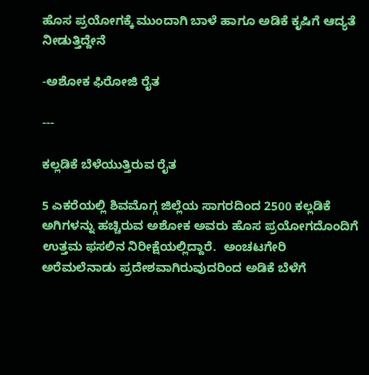ಹೊಸ ಪ್ರಯೋಗಕ್ಕೆ ಮುಂದಾಗಿ ಬಾಳೆ ಹಾಗೂ ಅಡಿಕೆ ಕೃಷಿಗೆ ಆದ್ಯತೆ ನೀಡುತ್ತಿದ್ದೇನೆ

-ಅಶೋಕ ಫಿರೋಜಿ ರೈತ

---

ಕಲ್ಲಡಿಕೆ ಬೆಳೆಯುತ್ತಿರುವ ರೈತ

5 ಎಕರೆಯಲ್ಲಿ ಶಿವಮೊಗ್ಗ ಜಿಲ್ಲೆಯ ಸಾಗರದಿಂದ 2500 ಕಲ್ಲಡಿಕೆ ಅಗಿಗಳನ್ನು ಹಚ್ಚಿರುವ ಅಶೋಕ ಅವರು ಹೊಸ ಪ್ರಯೋಗದೊಂದಿಗೆ ಉತ್ತಮ ಫಸಲಿನ ನಿರೀಕ್ಷೆಯಲ್ಲಿದ್ದಾರೆ.  ಅಂಚಟಗೇರಿ ಅರೆಮಲೆನಾಡು ಪ್ರದೇಶವಾಗಿರುವುದರಿಂದ ಅಡಿಕೆ ಬೆಳೆಗೆ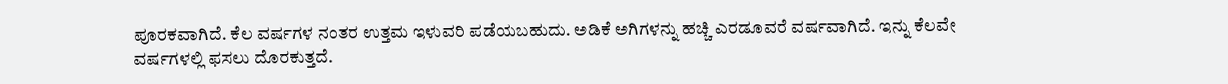ಪೂರಕವಾಗಿದೆ. ಕೆಲ ವರ್ಷಗಳ ನಂತರ ಉತ್ತಮ ಇಳುವರಿ ಪಡೆಯಬಹುದು. ಅಡಿಕೆ ಅಗಿಗಳನ್ನು ಹಚ್ಚಿ ಎರಡೂವರೆ ವರ್ಷವಾಗಿದೆ. ಇನ್ನು ಕೆಲವೇ ವರ್ಷಗಳಲ್ಲಿ ಫಸಲು ದೊರಕುತ್ತದೆ.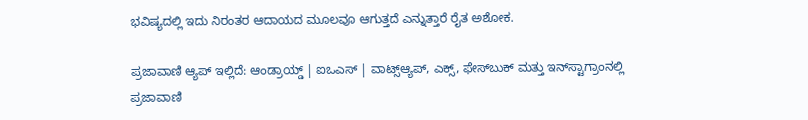ಭವಿಷ್ಯದಲ್ಲಿ ಇದು ನಿರಂತರ ಆದಾಯದ ಮೂಲವೂ ಆಗುತ್ತದೆ ಎನ್ನುತ್ತಾರೆ ರೈತ ಅಶೋಕ.

ಪ್ರಜಾವಾಣಿ ಆ್ಯಪ್ ಇಲ್ಲಿದೆ: ಆಂಡ್ರಾಯ್ಡ್ | ಐಒಎಸ್ | ವಾಟ್ಸ್ಆ್ಯಪ್, ಎಕ್ಸ್, ಫೇಸ್‌ಬುಕ್ ಮತ್ತು ಇನ್‌ಸ್ಟಾಗ್ರಾಂನಲ್ಲಿ ಪ್ರಜಾವಾಣಿ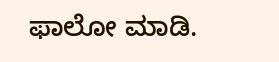ಫಾಲೋ ಮಾಡಿ.